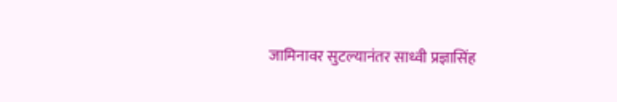जामिनावर सुटल्यानंतर साध्वी प्रज्ञासिंह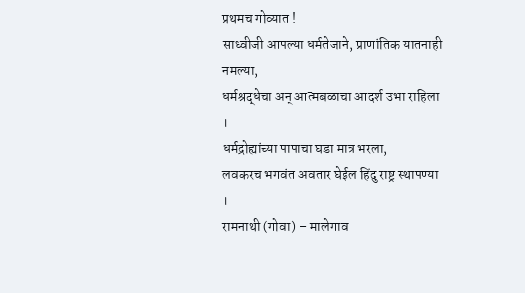प्रथमच गोव्यात !
साध्वीजी आपल्या धर्मतेजाने, प्राणांतिक यातनाही नमल्या,
धर्मश्रद्धेचा अन् आत्मबळाचा आदर्श उभा राहिला ।
धर्मद्रोह्यांच्या पापाचा घडा मात्र भरला,
लवकरच भगवंत अवतार घेईल हिंदु राष्ट्र स्थापण्या ।
रामनाथी (गोवा) – मालेगाव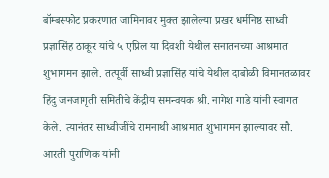बॉम्बस्फोट प्रकरणात जामिनावर मुक्त झालेल्या प्रखर धर्मनिष्ठ साध्वी प्रज्ञासिंह ठाकूर यांचे ५ एप्रिल या दिवशी येथील सनातनच्या आश्रमात शुभागमन झाले. तत्पूर्वी साध्वी प्रज्ञासिंह यांचे येथील दाबोळी विमानतळावर हिंदु जनजागृती समितीचे केंद्रीय समन्वयक श्री. नागेश गाडे यांनी स्वागत केले. त्यानंतर साध्वीजींचे रामनाथी आश्रमात शुभागमन झाल्यावर सौ. आरती पुराणिक यांनी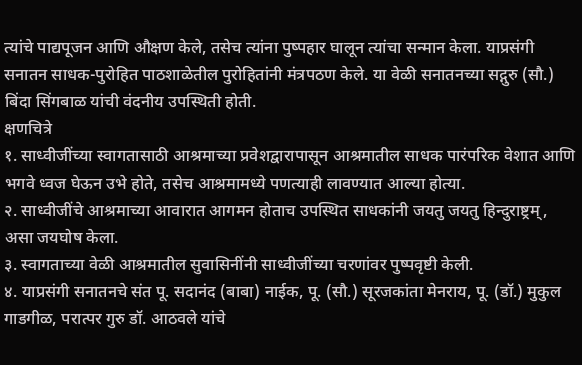त्यांचे पाद्यपूजन आणि औक्षण केले, तसेच त्यांना पुष्पहार घालून त्यांचा सन्मान केला. याप्रसंगी सनातन साधक-पुरोहित पाठशाळेतील पुरोहितांनी मंत्रपठण केले. या वेळी सनातनच्या सद्गुरु (सौ.) बिंदा सिंगबाळ यांची वंदनीय उपस्थिती होती.
क्षणचित्रे
१. साध्वीजींच्या स्वागतासाठी आश्रमाच्या प्रवेशद्वारापासून आश्रमातील साधक पारंपरिक वेशात आणि भगवे ध्वज घेऊन उभे होते, तसेच आश्रमामध्ये पणत्याही लावण्यात आल्या होत्या.
२. साध्वीजींचे आश्रमाच्या आवारात आगमन होताच उपस्थित साधकांनी जयतु जयतु हिन्दुराष्ट्रम्, असा जयघोष केला.
३. स्वागताच्या वेळी आश्रमातील सुवासिनींनी साध्वीजींच्या चरणांवर पुष्पवृष्टी केली.
४. याप्रसंगी सनातनचे संत पू. सदानंद (बाबा) नाईक, पू. (सौ.) सूरजकांता मेनराय, पू. (डॉ.) मुकुल गाडगीळ, परात्पर गुरु डॉ. आठवले यांचे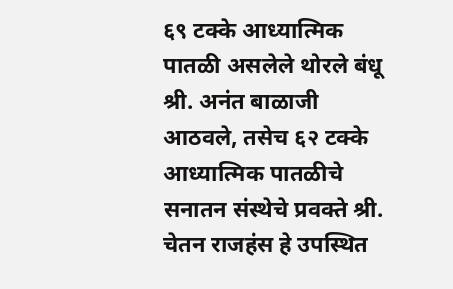६९ टक्के आध्यात्मिक पातळी असलेले थोरले बंधू श्री. अनंत बाळाजी आठवले, तसेच ६२ टक्के आध्यात्मिक पातळीचे सनातन संस्थेचे प्रवक्ते श्री. चेतन राजहंस हे उपस्थित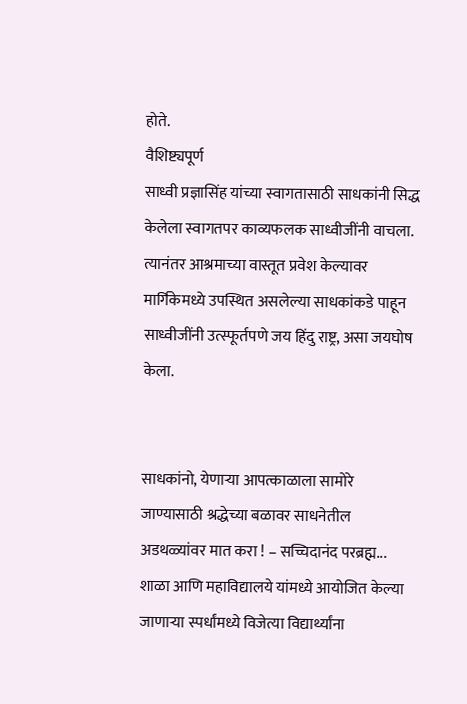होते.
वैशिष्ट्यपूर्ण
साध्वी प्रज्ञासिंह यांच्या स्वागतासाठी साधकांनी सिद्ध केलेला स्वागतपर काव्यफलक साध्वीजींनी वाचला. त्यानंतर आश्रमाच्या वास्तूत प्रवेश केल्यावर मार्गिकेमध्ये उपस्थित असलेल्या साधकांकडे पाहून साध्वीजींनी उत्स्फूर्तपणे जय हिंदु राष्ट्र, असा जयघोष केला.


साधकांनो, येणाऱ्या आपत्काळाला सामोरे जाण्यासाठी श्रद्धेच्या बळावर साधनेतील अडथळ्यांवर मात करा ! – सच्चिदानंद परब्रह्म...
शाळा आणि महाविद्यालये यांमध्ये आयोजित केल्या जाणाऱ्या स्पर्धांमध्ये विजेत्या विद्यार्थ्यांना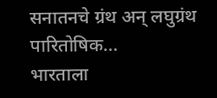सनातनचे ग्रंथ अन् लघुग्रंथ पारितोषिक...
भारताला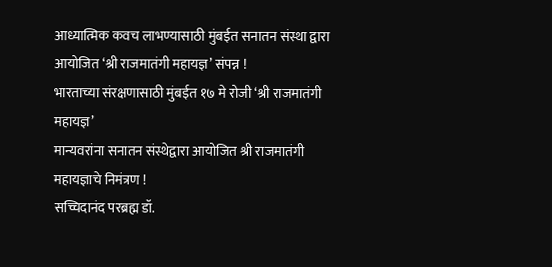आध्यात्मिक कवच लाभण्यासाठी मुंबईत सनातन संस्था द्वारा आयोजित ‘श्री राजमातंगी महायज्ञ’ संपन्न !
भारताच्या संरक्षणासाठी मुंबईत १७ मे रोजी ‘श्री राजमातंगी महायज्ञ’
मान्यवरांना सनातन संस्थेद्वारा आयोजित श्री राजमातंगी महायज्ञाचे निमंत्रण !
सच्चिदानंद परब्रह्म डॉ.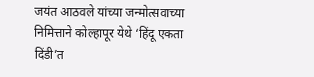जयंत आठवले यांच्या जन्मोत्सवाच्या निमित्ताने कोल्हापूर येथे ‘हिंदू एकता दिंडी’त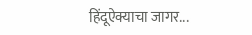हिंदूऐक्याचा जागर...